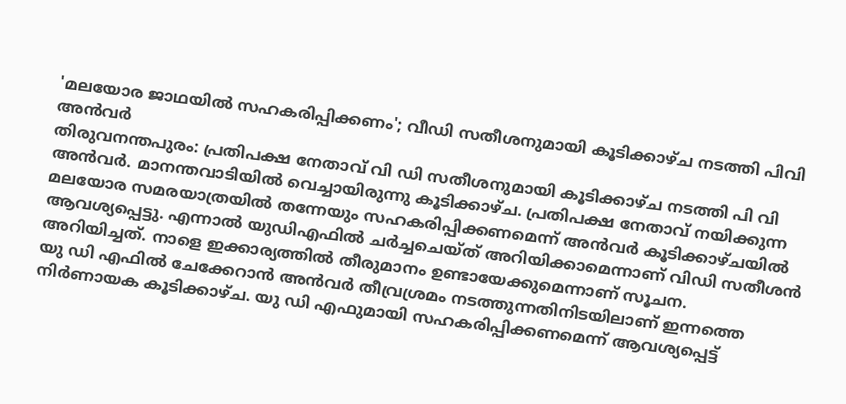'മലയോര ജാഥയിൽ സഹകരിപ്പിക്കണം'; വീഡി സതീശനുമായി കൂടിക്കാഴ്ച നടത്തി പിവി അൻവർ
തിരുവനന്തപുരം: പ്രതിപക്ഷ നേതാവ് വി ഡി സതീശനുമായി കൂടിക്കാഴ്ച നടത്തി പി വി അൻവർ. മാനന്തവാടിയിൽ വെച്ചായിരുന്നു കൂടിക്കാഴ്ച. പ്രതിപക്ഷ നേതാവ് നയിക്കുന്ന മലയോര സമരയാത്രയിൽ തന്നേയും സഹകരിപ്പിക്കണമെന്ന് അൻവർ കൂടിക്കാഴ്ചയിൽ ആവശ്യപ്പെട്ടു. എന്നാൽ യുഡിഎഫിൽ ചർച്ചചെയ്ത് അറിയിക്കാമെന്നാണ് വിഡി സതീശൻ അറിയിച്ചത്. നാളെ ഇക്കാര്യത്തിൽ തീരുമാനം ഉണ്ടായേക്കുമെന്നാണ് സൂചന.
യു ഡി എഫിൽ ചേക്കേറാൻ അൻവർ തീവ്രശ്രമം നടത്തുന്നതിനിടയിലാണ് ഇന്നത്തെ നിർണായക കൂടിക്കാഴ്ച. യു ഡി എഫുമായി സഹകരിപ്പിക്കണമെന്ന് ആവശ്യപ്പെട്ട്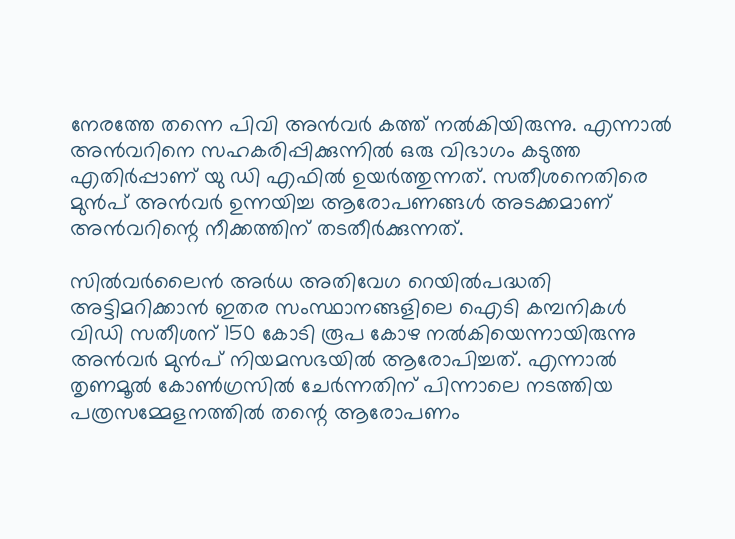നേരത്തേ തന്നെ പിവി അൻവർ കത്ത് നൽകിയിരുന്നു. എന്നാൽ അൻവറിനെ സഹകരിപ്പിക്കുന്നിൽ ഒരു വിഭാഗം കടുത്ത എതിർപ്പാണ് യു ഡി എഫിൽ ഉയർത്തുന്നത്. സതീശനെതിരെ മുൻപ് അൻവർ ഉന്നയിച്ച ആരോപണങ്ങൾ അടക്കമാണ് അൻവറിന്റെ നീക്കത്തിന് തടതീർക്കുന്നത്.

സിൽവർലൈൻ അർധ അതിവേഗ റെയിൽപദ്ധതി അട്ടിമറിക്കാൻ ഇതര സംസ്ഥാനങ്ങളിലെ ഐടി കമ്പനികൾ വിഡി സതീശന് 150 കോടി രൂപ കോഴ നൽകിയെന്നായിരുന്നു അൻവർ മുൻപ് നിയമസഭയിൽ ആരോപിച്ചത്. എന്നാൽ തൃണമൂൽ കോൺഗ്രസിൽ ചേർന്നതിന് പിന്നാലെ നടത്തിയ പത്രസമ്മേളനത്തിൽ തന്റെ ആരോപണം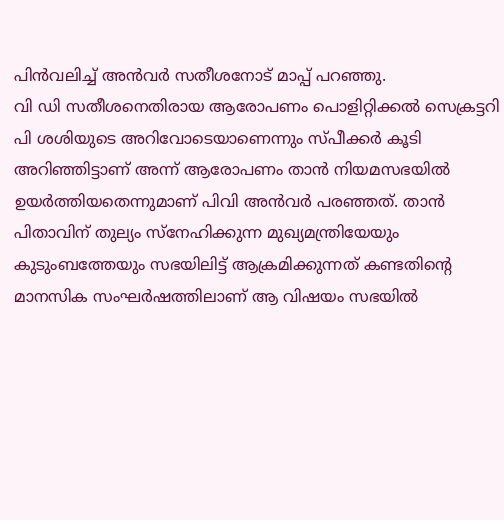പിൻവലിച്ച് അൻവർ സതീശനോട് മാപ്പ് പറഞ്ഞു.
വി ഡി സതീശനെതിരായ ആരോപണം പൊളിറ്റിക്കൽ സെക്രട്ടറി പി ശശിയുടെ അറിവോടെയാണെന്നും സ്പീക്കർ കൂടി അറിഞ്ഞിട്ടാണ് അന്ന് ആരോപണം താൻ നിയമസഭയിൽ ഉയർത്തിയതെന്നുമാണ് പിവി അൻവർ പരഞ്ഞത്. താൻ പിതാവിന് തുല്യം സ്നേഹിക്കുന്ന മുഖ്യമന്ത്രിയേയും കുടുംബത്തേയും സഭയിലിട്ട് ആക്രമിക്കുന്നത് കണ്ടതിന്റെ മാനസിക സംഘർഷത്തിലാണ് ആ വിഷയം സഭയിൽ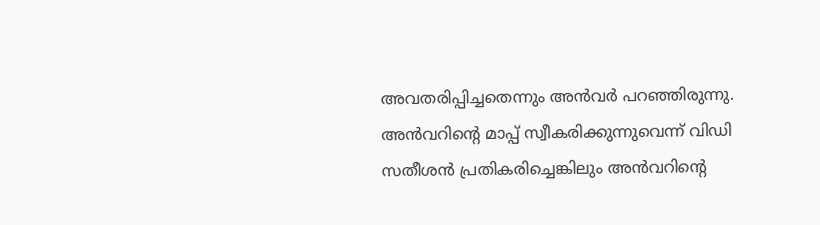അവതരിപ്പിച്ചതെന്നും അൻവർ പറഞ്ഞിരുന്നു. അൻവറിന്റെ മാപ്പ് സ്വീകരിക്കുന്നുവെന്ന് വിഡി സതീശൻ പ്രതികരിച്ചെങ്കിലും അൻവറിന്റെ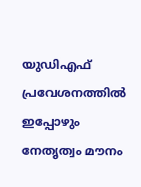യുഡിഎഫ് പ്രവേശനത്തിൽ ഇപ്പോഴും നേതൃത്വം മൗനം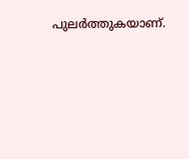പുലർത്തുകയാണ്.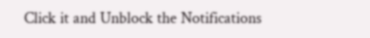Click it and Unblock the Notifications